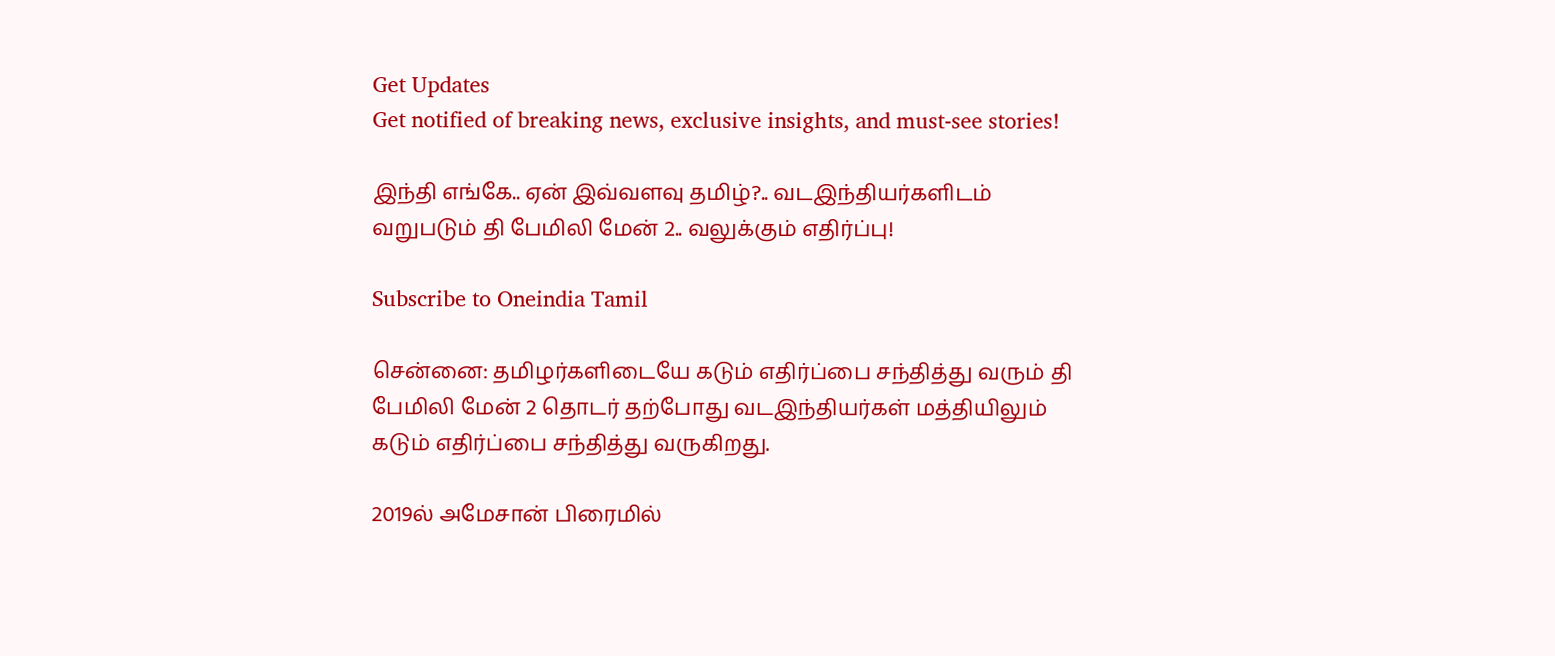Get Updates
Get notified of breaking news, exclusive insights, and must-see stories!

இந்தி எங்கே.. ஏன் இவ்வளவு தமிழ்?.. வடஇந்தியர்களிடம் வறுபடும் தி பேமிலி மேன் 2.. வலுக்கும் எதிர்ப்பு!

Subscribe to Oneindia Tamil

சென்னை: தமிழர்களிடையே கடும் எதிர்ப்பை சந்தித்து வரும் தி பேமிலி மேன் 2 தொடர் தற்போது வடஇந்தியர்கள் மத்தியிலும் கடும் எதிர்ப்பை சந்தித்து வருகிறது.

2019ல் அமேசான் பிரைமில்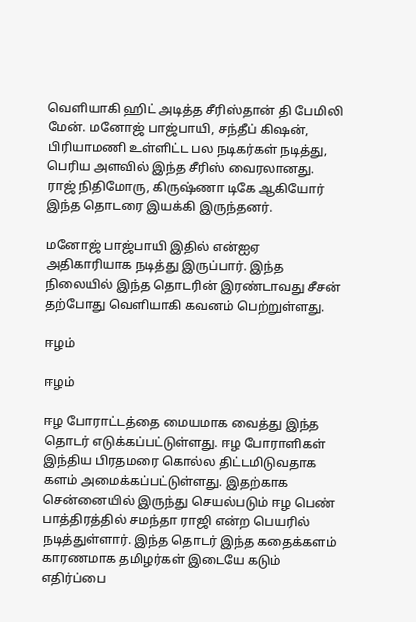வெளியாகி ஹிட் அடித்த சீரிஸ்தான் தி பேமிலி மேன். மனோஜ் பாஜ்பாயி, சந்தீப் கிஷன், பிரியாமணி உள்ளிட்ட பல நடிகர்கள் நடித்து, பெரிய அளவில் இந்த சீரிஸ் வைரலானது. ராஜ் நிதிமோரு, கிருஷ்ணா டிகே ஆகியோர் இந்த தொடரை இயக்கி இருந்தனர்.

மனோஜ் பாஜ்பாயி இதில் என்ஐஏ அதிகாரியாக நடித்து இருப்பார். இந்த நிலையில் இந்த தொடரின் இரண்டாவது சீசன் தற்போது வெளியாகி கவனம் பெற்றுள்ளது.

ஈழம்

ஈழம்

ஈழ போராட்டத்தை மையமாக வைத்து இந்த தொடர் எடுக்கப்பட்டுள்ளது. ஈழ போராளிகள் இந்திய பிரதமரை கொல்ல திட்டமிடுவதாக களம் அமைக்கப்பட்டுள்ளது. இதற்காக சென்னையில் இருந்து செயல்படும் ஈழ பெண் பாத்திரத்தில் சமந்தா ராஜி என்ற பெயரில் நடித்துள்ளார். இந்த தொடர் இந்த கதைக்களம் காரணமாக தமிழர்கள் இடையே கடும் எதிர்ப்பை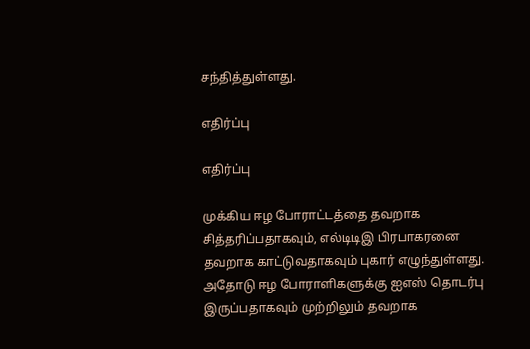சந்தித்துள்ளது.

எதிர்ப்பு

எதிர்ப்பு

முக்கிய ஈழ போராட்டத்தை தவறாக சித்தரிப்பதாகவும், எல்டிடிஇ பிரபாகரனை தவறாக காட்டுவதாகவும் புகார் எழுந்துள்ளது. அதோடு ஈழ போராளிகளுக்கு ஐஎஸ் தொடர்பு இருப்பதாகவும் முற்றிலும் தவறாக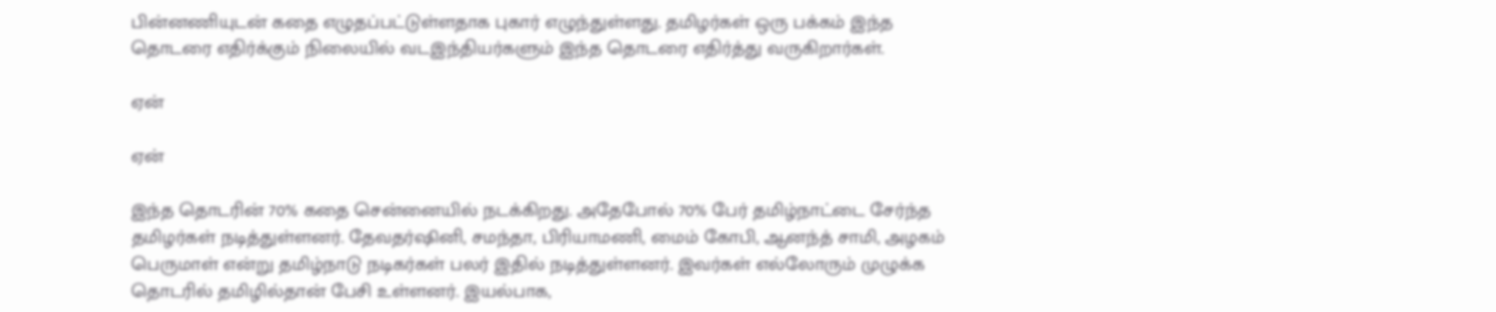பின்னணியுடன் கதை எழுதப்பட்டுள்ளதாக புகார் எழுந்துள்ளது. தமிழர்கள் ஒரு பக்கம் இந்த தொடரை எதிர்க்கும் நிலையில் வடஇந்தியர்களும் இந்த தொடரை எதிர்த்து வருகிறார்கள்.

ஏன்

ஏன்

இந்த தொடரின் 70% கதை சென்னையில் நடக்கிறது. அதேபோல் 70% பேர் தமிழ்நாட்டை சேர்ந்த தமிழர்கள் நடித்துள்ளனர். தேவதர்ஷினி, சமந்தா, பிரியாமணி, மைம் கோபி, ஆனந்த் சாமி, அழகம் பெருமாள் என்று தமிழ்நாடு நடிகர்கள் பலர் இதில் நடித்துள்ளனர். இவர்கள் எல்லோரும் முழுக்க தொடரில் தமிழில்தான் பேசி உள்ளனர். இயல்பாக,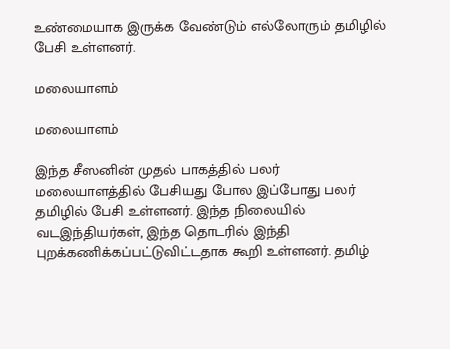உண்மையாக இருக்க வேண்டும் எல்லோரும் தமிழில் பேசி உள்ளனர்.

மலையாளம்

மலையாளம்

இந்த சீஸனின் முதல் பாகத்தில் பலர் மலையாளத்தில் பேசியது போல இப்போது பலர் தமிழில் பேசி உள்ளனர். இந்த நிலையில் வடஇந்தியர்கள், இந்த தொடரில் இந்தி புறக்கணிக்கப்பட்டுவிட்டதாக கூறி உள்ளனர். தமிழ்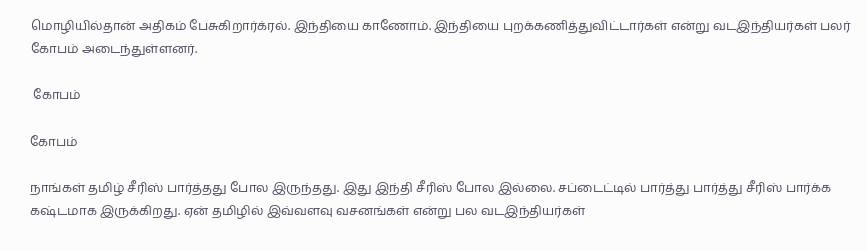மொழியில்தான் அதிகம் பேசுகிறார்க்ரல். இந்தியை காணோம். இந்தியை புறக்கணித்துவிட்டார்கள் என்று வடஇந்தியர்கள் பலர் கோபம் அடைந்துள்ளனர்.

 கோபம்

கோபம்

நாங்கள் தமிழ் சீரிஸ் பார்த்தது போல இருந்தது. இது இந்தி சீரிஸ் போல இல்லை. சப்டைட்டில் பார்த்து பார்த்து சீரிஸ் பார்க்க கஷ்டமாக இருக்கிறது. ஏன் தமிழில் இவ்வளவு வசனங்கள் என்று பல வடஇந்தியர்கள்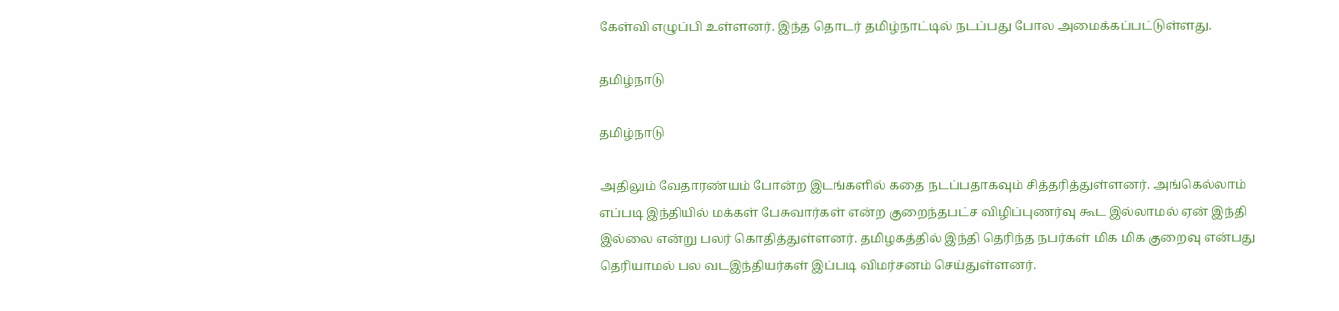கேள்வி எழுப்பி உள்ளனர். இந்த தொடர் தமிழ்நாட்டில் நடப்பது போல அமைக்கப்பட்டுள்ளது.

தமிழ்நாடு

தமிழ்நாடு

அதிலும் வேதாரண்யம் போன்ற இடங்களில் கதை நடப்பதாகவும் சித்தரித்துள்ளனர். அங்கெல்லாம் எப்படி இந்தியில் மக்கள் பேசுவார்கள் என்ற குறைந்தபட்ச விழிப்புணர்வு கூட இல்லாமல் ஏன் இந்தி இல்லை என்று பலர் கொதித்துள்ளனர். தமிழகத்தில் இந்தி தெரிந்த நபர்கள் மிக மிக குறைவு என்பது தெரியாமல் பல வடஇந்தியர்கள் இப்படி விமர்சனம் செய்துள்ளனர்.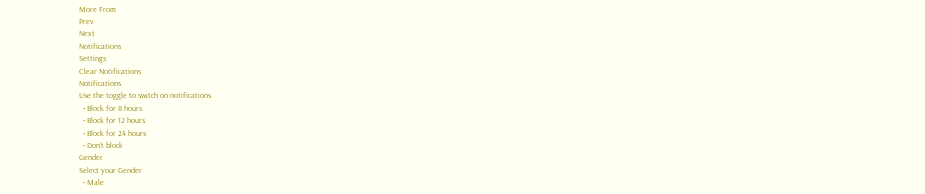More From
Prev
Next
Notifications
Settings
Clear Notifications
Notifications
Use the toggle to switch on notifications
  • Block for 8 hours
  • Block for 12 hours
  • Block for 24 hours
  • Don't block
Gender
Select your Gender
  • Male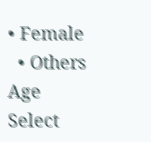• Female
  • Others
Age
Select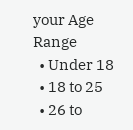your Age Range
  • Under 18
  • 18 to 25
  • 26 to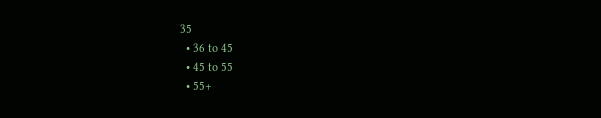35
  • 36 to 45
  • 45 to 55
  • 55+